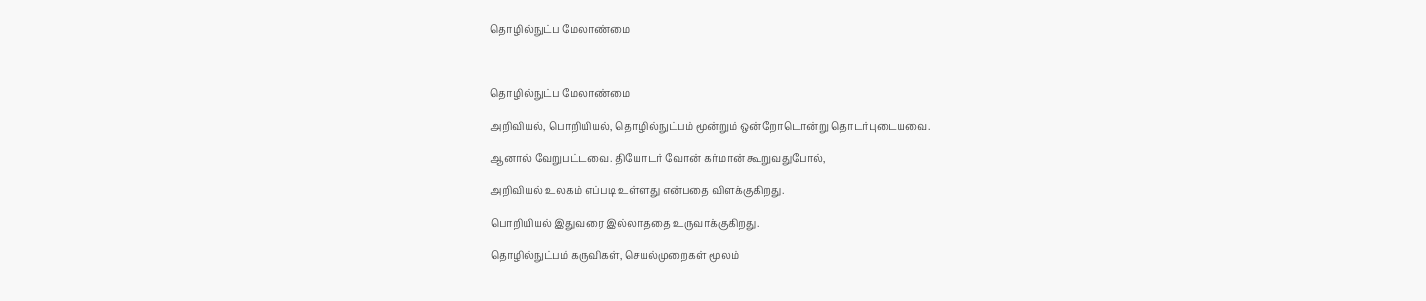தொழில்நுட்ப மேலாண்மை



தொழில்நுட்ப மேலாண்மை

அறிவியல், பொறியியல், தொழில்நுட்பம் மூன்றும் ஒன்றோடொன்று தொடர்புடையவை.

ஆனால் வேறுபட்டவை. தியோடர் வோன் கர்மான் கூறுவதுபோல்,

அறிவியல் உலகம் எப்படி உள்ளது என்பதை விளக்குகிறது.

பொறியியல் இதுவரை இல்லாததை உருவாக்குகிறது.

தொழில்நுட்பம் கருவிகள், செயல்முறைகள் மூலம்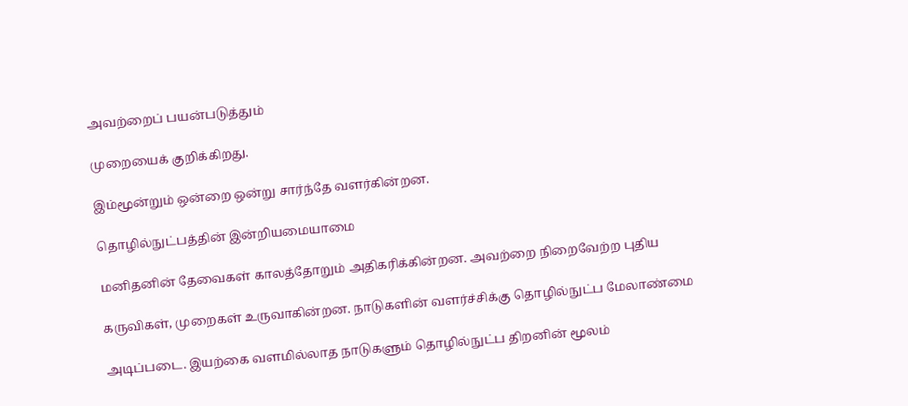அவற்றைப் பயன்படுத்தும்

முறையைக் குறிக்கிறது.

இம்மூன்றும் ஒன்றை ஒன்று சார்ந்தே வளர்கின்றன.

தொழில்நுட்பத்தின் இன்றியமையாமை

மனிதனின் தேவைகள் காலத்தோறும் அதிகரிக்கின்றன. அவற்றை நிறைவேற்ற புதிய

கருவிகள், முறைகள் உருவாகின்றன. நாடுகளின் வளர்ச்சிக்கு தொழில்நுட்ப மேலாண்மை

அடிப்படை. இயற்கை வளமில்லாத நாடுகளும் தொழில்நுட்ப திறனின் மூலம்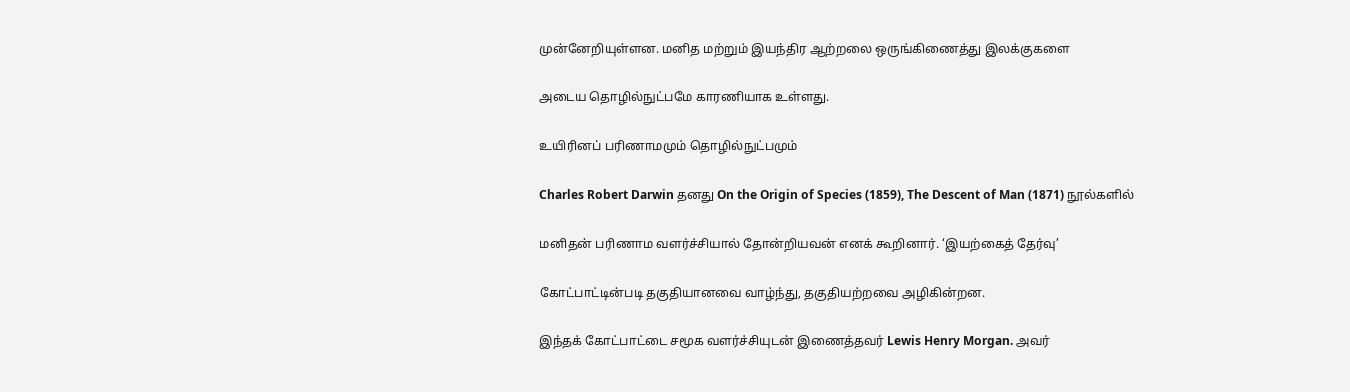முன்னேறியுள்ளன. மனித மற்றும் இயந்திர ஆற்றலை ஒருங்கிணைத்து இலக்குகளை

அடைய தொழில்நுட்பமே காரணியாக உள்ளது.

உயிரினப் பரிணாமமும் தொழில்நுட்பமும்

Charles Robert Darwin தனது On the Origin of Species (1859), The Descent of Man (1871) நூல்களில்

மனிதன் பரிணாம வளர்ச்சியால் தோன்றியவன் எனக் கூறினார். ‘இயற்கைத் தேர்வு’

கோட்பாட்டின்படி தகுதியானவை வாழ்ந்து, தகுதியற்றவை அழிகின்றன.

இந்தக் கோட்பாட்டை சமூக வளர்ச்சியுடன் இணைத்தவர் Lewis Henry Morgan. அவர்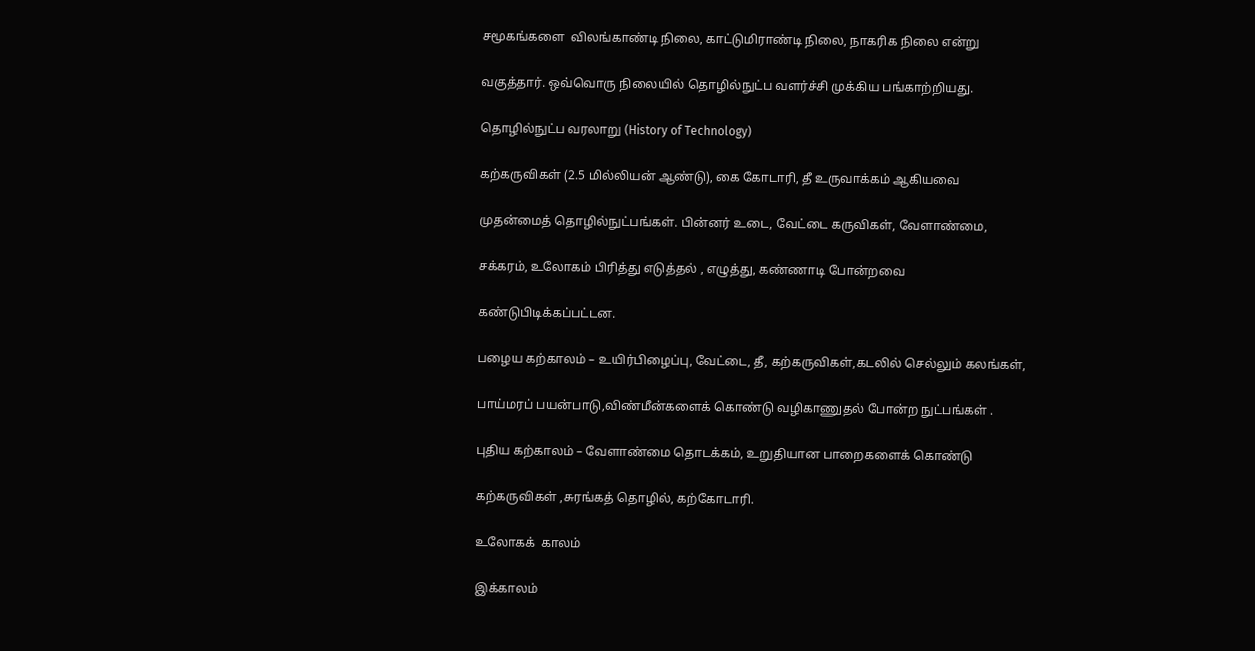சமூகங்களை  விலங்காண்டி நிலை, காட்டுமிராண்டி நிலை, நாகரிக நிலை என்று

வகுத்தார். ஒவ்வொரு நிலையில் தொழில்நுட்ப வளர்ச்சி முக்கிய பங்காற்றியது.

தொழில்நுட்ப வரலாறு (History of Technology)

கற்கருவிகள் (2.5 மில்லியன் ஆண்டு), கை கோடாரி, தீ உருவாக்கம் ஆகியவை

முதன்மைத் தொழில்நுட்பங்கள். பின்னர் உடை, வேட்டை கருவிகள், வேளாண்மை,

சக்கரம், உலோகம் பிரித்து எடுத்தல் , எழுத்து, கண்ணாடி போன்றவை

கண்டுபிடிக்கப்பட்டன.

பழைய கற்காலம் – உயிர்பிழைப்பு, வேட்டை, தீ, கற்கருவிகள்,கடலில் செல்லும் கலங்கள்,

பாய்மரப் பயன்பாடு,விண்மீன்களைக் கொண்டு வழிகாணுதல் போன்ற நுட்பங்கள் .

புதிய கற்காலம் – வேளாண்மை தொடக்கம், உறுதியான பாறைகளைக் கொண்டு

கற்கருவிகள் ,சுரங்கத் தொழில், கற்கோடாரி.

உலோகக்  காலம்

இக்காலம்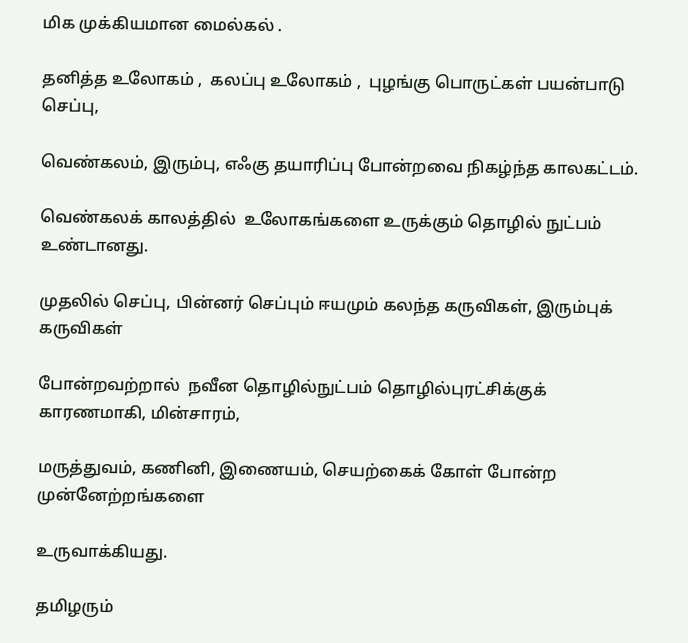மிக முக்கியமான மைல்கல் .

தனித்த உலோகம் ,  கலப்பு உலோகம் ,  புழங்கு பொருட்கள் பயன்பாடு செப்பு,

வெண்கலம், இரும்பு, எஃகு தயாரிப்பு போன்றவை நிகழ்ந்த காலகட்டம்.

வெண்கலக் காலத்தில்  உலோகங்களை உருக்கும் தொழில் நுட்பம் உண்டானது.

முதலில் செப்பு, பின்னர் செப்பும் ஈயமும் கலந்த கருவிகள், இரும்புக் கருவிகள்

போன்றவற்றால்  நவீன தொழில்நுட்பம் தொழில்புரட்சிக்குக் காரணமாகி, மின்சாரம்,

மருத்துவம், கணினி, இணையம், செயற்கைக் கோள் போன்ற முன்னேற்றங்களை

உருவாக்கியது.

தமிழரும்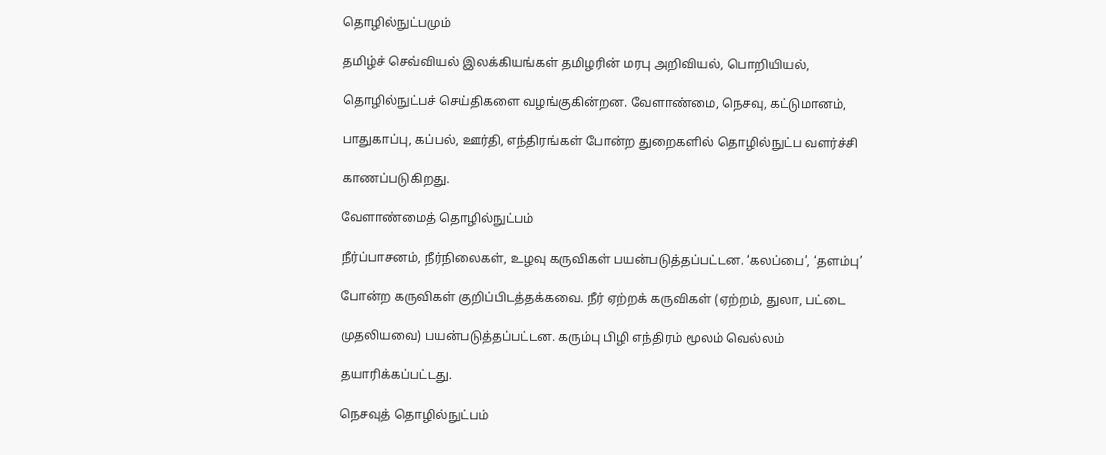தொழில்நுட்பமும்

தமிழ்ச் செவ்வியல் இலக்கியங்கள் தமிழரின் மரபு அறிவியல், பொறியியல்,

தொழில்நுட்பச் செய்திகளை வழங்குகின்றன. வேளாண்மை, நெசவு, கட்டுமானம்,

பாதுகாப்பு, கப்பல், ஊர்தி, எந்திரங்கள் போன்ற துறைகளில் தொழில்நுட்ப வளர்ச்சி

காணப்படுகிறது.

வேளாண்மைத் தொழில்நுட்பம்

நீர்ப்பாசனம், நீர்நிலைகள், உழவு கருவிகள் பயன்படுத்தப்பட்டன. ‘கலப்பை’, ‘தளம்பு’

போன்ற கருவிகள் குறிப்பிடத்தக்கவை. நீர் ஏற்றக் கருவிகள் (ஏற்றம், துலா, பட்டை

முதலியவை) பயன்படுத்தப்பட்டன. கரும்பு பிழி எந்திரம் மூலம் வெல்லம்

தயாரிக்கப்பட்டது.

நெசவுத் தொழில்நுட்பம்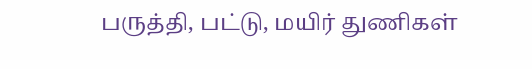பருத்தி, பட்டு, மயிர் துணிகள்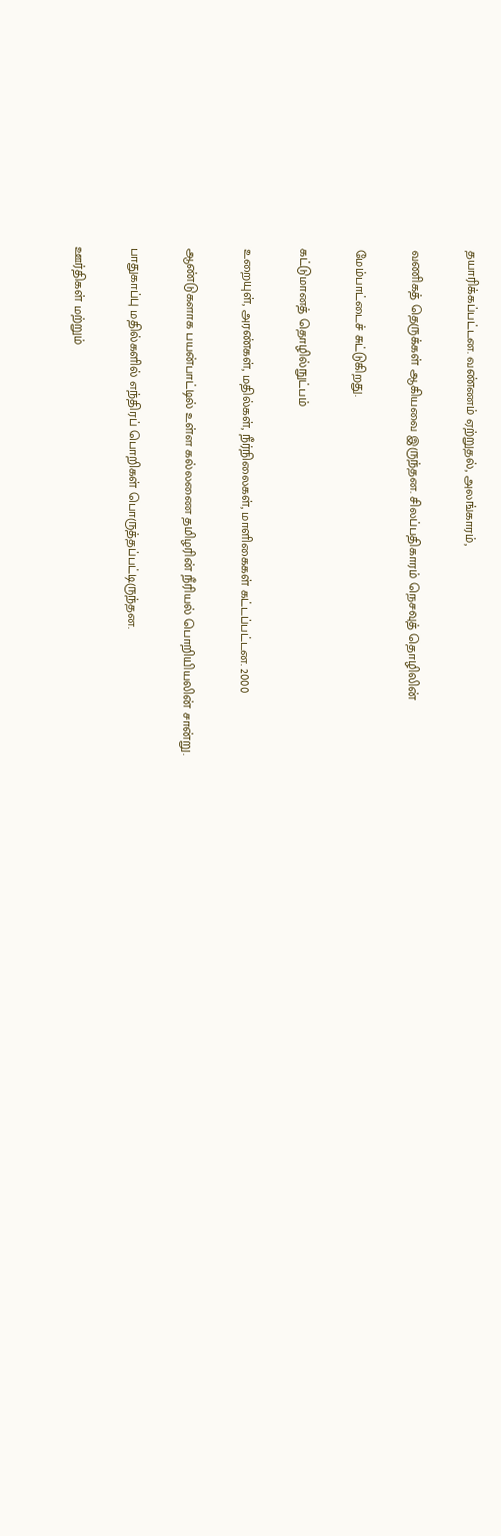தயாரிக்கப்பட்டன. வண்ணம் ஏற்றுதல், அலங்காரம்,

வணிகத் தெருக்கள் ஆகியவை இருந்தன. சிலப்பதிகாரம் நெசவுத் தொழிலின்

மேம்பாட்டைச் சுட்டுகிறது.

கட்டுமானத் தொழில்நுட்பம்

உறையுள், அரண்கள், மதில்கள், நீர்நிலைகள், மாளிகைகள் கட்டப்பட்டன. 2000

ஆண்டுகளாக பயன்பாட்டில் உள்ள கல்லணை தமிழரின் நீரியல் பொறியியலின் சான்று.

பாதுகாப்பு மதில்களில் எந்திரப் பொறிகள் பொருத்தப்பட்டிருந்தன.

ஊர்திகள் மற்றும்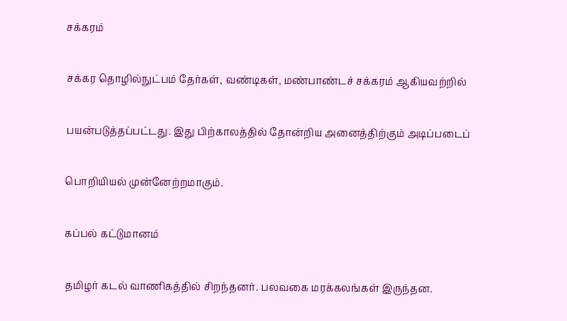சக்கரம்

சக்கர தொழில்நுட்பம் தேர்கள், வண்டிகள், மண்பாண்டச் சக்கரம் ஆகியவற்றில்

பயன்படுத்தப்பட்டது. இது பிற்காலத்தில் தோன்றிய அனைத்திற்கும் அடிப்படைப்

பொறியியல் முன்னேற்றமாகும்.

கப்பல் கட்டுமானம்

தமிழர் கடல் வாணிகத்தில் சிறந்தனர். பலவகை மரக்கலங்கள் இருந்தன.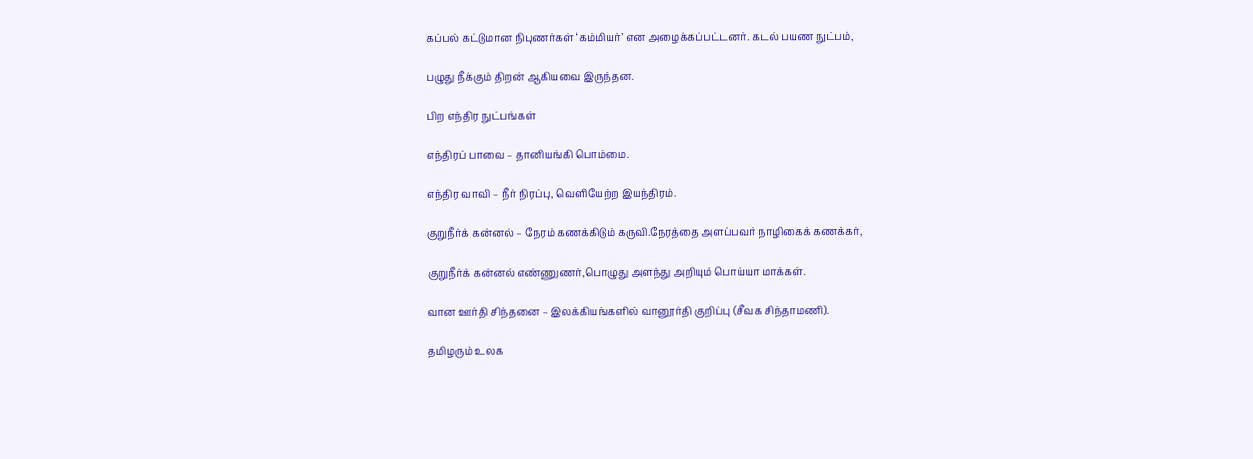கப்பல் கட்டுமான நிபுணர்கள் ‘கம்மியர்’ என அழைக்கப்பட்டனர். கடல் பயண நுட்பம்,

பழுது நீக்கும் திறன் ஆகியவை இருந்தன.

பிற எந்திர நுட்பங்கள்

எந்திரப் பாவை – தானியங்கி பொம்மை.

எந்திர வாவி – நீர் நிரப்பு, வெளியேற்ற இயந்திரம்.

குறுநீர்க் கன்னல் – நேரம் கணக்கிடும் கருவி.நேரத்தை அளப்பவர் நாழிகைக் கணக்கர்,

குறுநீர்க் கன்னல் எண்ணுணர்,பொழுது அளந்து அறியும் பொய்யா மாக்கள்.

வான ஊர்தி சிந்தனை – இலக்கியங்களில் வானூர்தி குறிப்பு (சீவக சிந்தாமணி).

தமிழரும் உலக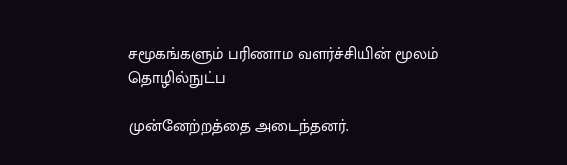சமூகங்களும் பரிணாம வளர்ச்சியின் மூலம் தொழில்நுட்ப

முன்னேற்றத்தை அடைந்தனர்.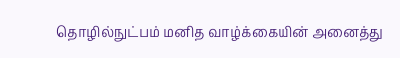தொழில்நுட்பம் மனித வாழ்க்கையின் அனைத்து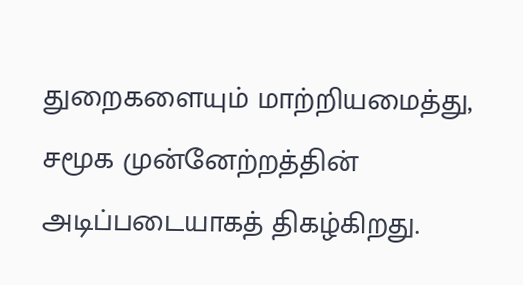துறைகளையும் மாற்றியமைத்து, சமூக முன்னேற்றத்தின் அடிப்படையாகத் திகழ்கிறது.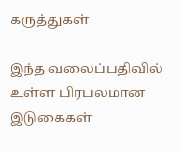கருத்துகள்

இந்த வலைப்பதிவில் உள்ள பிரபலமான இடுகைகள்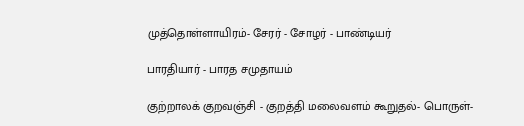முத்தொள்ளாயிரம்- சேரர் - சோழர் - பாண்டியர்

பாரதியார் - பாரத சமுதாயம்

குற்றாலக் குறவஞ்சி - குறத்தி மலைவளம் கூறுதல்- பொருள்-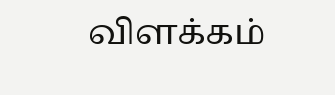விளக்கம்